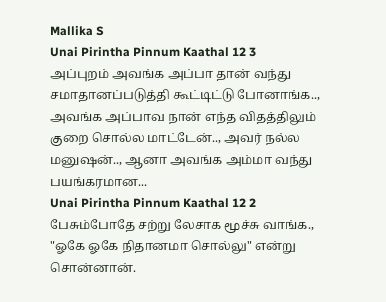Mallika S
Unai Pirintha Pinnum Kaathal 12 3
அப்புறம் அவங்க அப்பா தான் வந்து சமாதானப்படுத்தி கூட்டிட்டு போனாங்க.., அவங்க அப்பாவ நான் எந்த விதத்திலும் குறை சொல்ல மாட்டேன்.., அவர் நல்ல மனுஷன்.., ஆனா அவங்க அம்மா வந்து பயங்கரமான...
Unai Pirintha Pinnum Kaathal 12 2
பேசும்போதே சற்று லேசாக மூச்சு வாங்க., "ஓகே ஓகே நிதானமா சொல்லு" என்று சொன்னான்.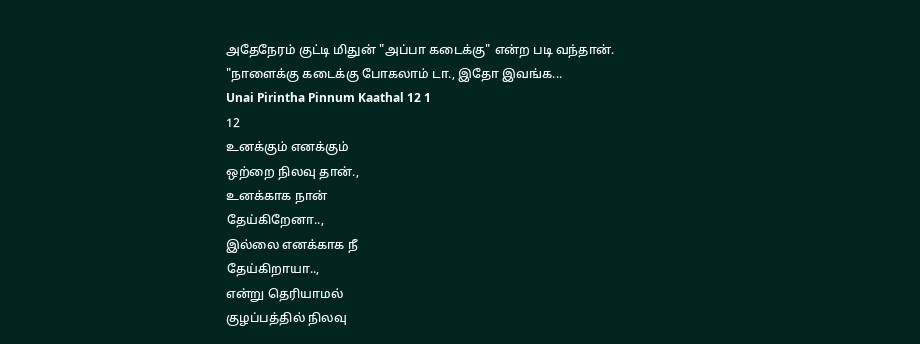அதேநேரம் குட்டி மிதுன் "அப்பா கடைக்கு" என்ற படி வந்தான்.
"நாளைக்கு கடைக்கு போகலாம் டா., இதோ இவங்க...
Unai Pirintha Pinnum Kaathal 12 1
12
உனக்கும் எனக்கும்
ஒற்றை நிலவு தான்.,
உனக்காக நான்
தேய்கிறேனா..,
இல்லை எனக்காக நீ
தேய்கிறாயா..,
என்று தெரியாமல்
குழப்பத்தில் நிலவு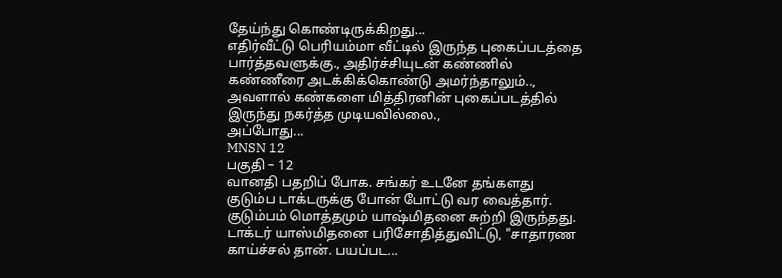தேய்ந்து கொண்டிருக்கிறது...
எதிர்வீட்டு பெரியம்மா வீட்டில் இருந்த புகைப்படத்தை பார்த்தவளுக்கு., அதிர்ச்சியுடன் கண்ணில் கண்ணீரை அடக்கிக்கொண்டு அமர்ந்தாலும்.., அவளால் கண்களை மித்திரனின் புகைப்படத்தில் இருந்து நகர்த்த முடியவில்லை.,
அப்போது...
MNSN 12
பகுதி – 12
வானதி பதறிப் போக. சங்கர் உடனே தங்களது குடும்ப டாக்டருக்கு போன் போட்டு வர வைத்தார்.
குடும்பம் மொத்தமும் யாஷ்மிதனை சுற்றி இருந்தது.
டாக்டர் யாஸ்மிதனை பரிசோதித்துவிட்டு, "சாதாரண காய்ச்சல் தான். பயப்பட...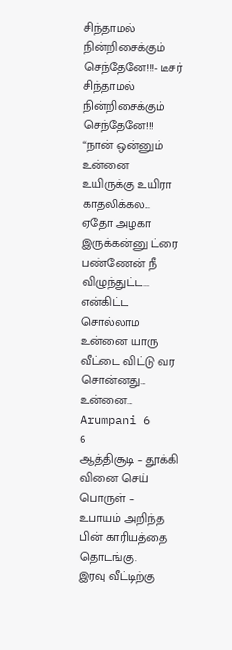சிந்தாமல் நின்றிசைக்கும் செந்தேனே!!!- டீசர்
சிந்தாமல் நின்றிசைக்கும் செந்தேனே!!!
“நான் ஒன்னும் உன்னை உயிருக்கு உயிரா காதலிக்கல... ஏதோ அழகா இருக்கன்னு ட்ரை பண்ணேன் நீ விழுந்துட்ட... என்கிட்ட சொல்லாம உன்னை யாரு வீட்டை விட்டு வர சொன்னது... உன்னை...
Arumpani 6
6
ஆத்திசூடி – தூக்கி வினை செய்
பொருள் – உபாயம் அறிந்த பின் காரியத்தை தொடங்கு.
இரவு வீட்டிற்கு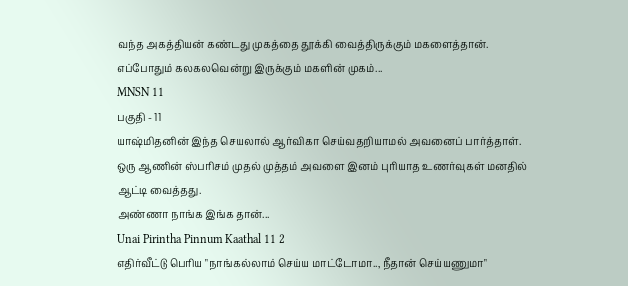வந்த அகத்தியன் கண்டது முகத்தை தூக்கி வைத்திருக்கும் மகளைத்தான். எப்போதும் கலகலவென்று இருக்கும் மகளின் முகம்...
MNSN 11
பகுதி - 11
யாஷ்மிதனின் இந்த செயலால் ஆர்விகா செய்வதறியாமல் அவனைப் பார்த்தாள். ஒரு ஆணின் ஸ்பரிசம் முதல் முத்தம் அவளை இனம் புரியாத உணர்வுகள் மனதில் ஆட்டி வைத்தது.
அண்ணா நாங்க இங்க தான்...
Unai Pirintha Pinnum Kaathal 11 2
எதிர்வீட்டு பெரிய "நாங்கல்லாம் செய்ய மாட்டோமா.., நீதான் செய்யணுமா"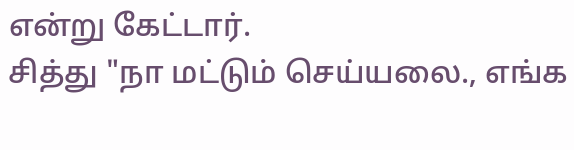என்று கேட்டார்.
சித்து "நா மட்டும் செய்யலை., எங்க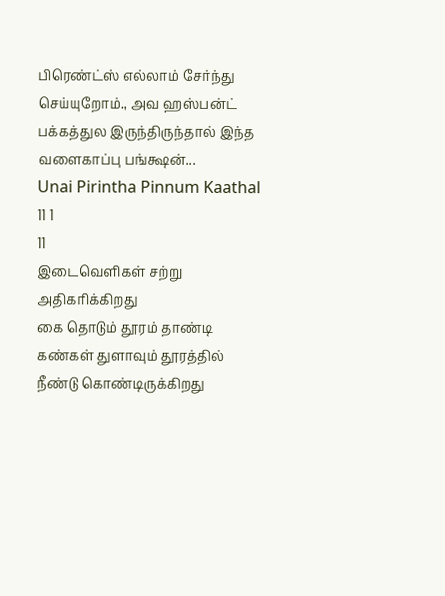பிரெண்ட்ஸ் எல்லாம் சேர்ந்து செய்யுறோம்., அவ ஹஸ்பன்ட் பக்கத்துல இருந்திருந்தால் இந்த வளைகாப்பு பங்க்ஷன்...
Unai Pirintha Pinnum Kaathal 11 1
11
இடைவெளிகள் சற்று அதிகரிக்கிறது
கை தொடும் தூரம் தாண்டி
கண்கள் துளாவும் தூரத்தில்
நீண்டு கொண்டிருக்கிறது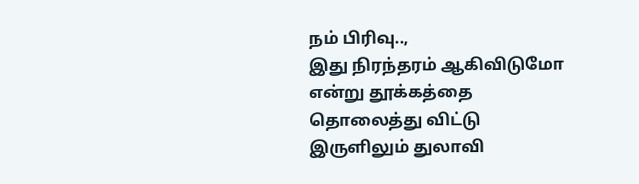நம் பிரிவு..,
இது நிரந்தரம் ஆகிவிடுமோ
என்று தூக்கத்தை தொலைத்து விட்டு
இருளிலும் துலாவி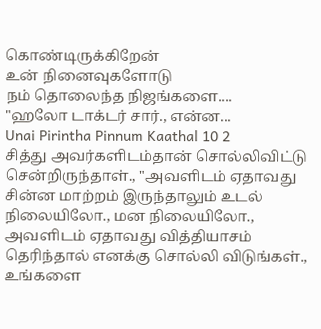கொண்டிருக்கிறேன்
உன் நினைவுகளோடு
நம் தொலைந்த நிஜங்களை....
"ஹலோ டாக்டர் சார்., என்ன...
Unai Pirintha Pinnum Kaathal 10 2
சித்து அவர்களிடம்தான் சொல்லிவிட்டு சென்றிருந்தாள்., "அவளிடம் ஏதாவது சின்ன மாற்றம் இருந்தாலும் உடல் நிலையிலோ., மன நிலையிலோ., அவளிடம் ஏதாவது வித்தியாசம் தெரிந்தால் எனக்கு சொல்லி விடுங்கள்., உங்களை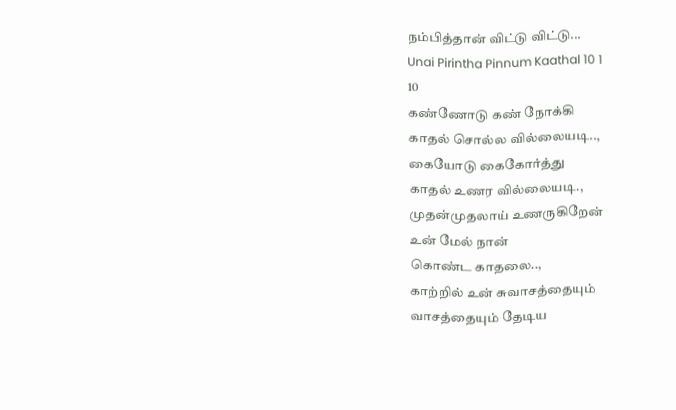நம்பித்தான் விட்டு விட்டு...
Unai Pirintha Pinnum Kaathal 10 1
10
கண்ணோடு கண் நோக்கி
காதல் சொல்ல வில்லையடி..,
கையோடு கைகோர்த்து
காதல் உணர வில்லையடி.,
முதன்முதலாய் உணருகிறேன்
உன் மேல் நான்
கொண்ட காதலை..,
காற்றில் உன் சுவாசத்தையும்
வாசத்தையும் தேடிய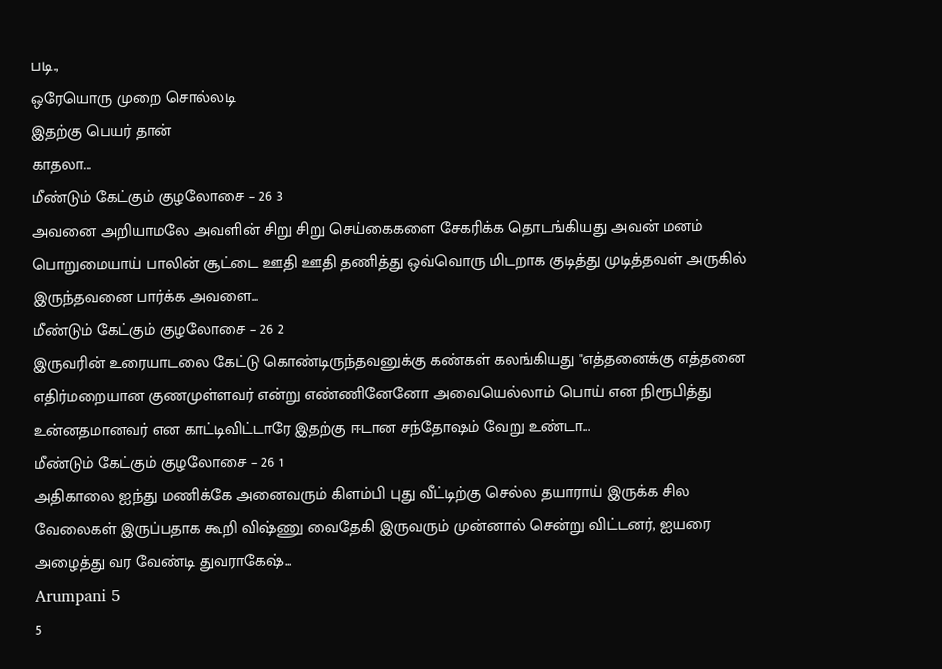படி.,
ஒரேயொரு முறை சொல்லடி
இதற்கு பெயர் தான்
காதலா...
மீண்டும் கேட்கும் குழலோசை – 26 3
அவனை அறியாமலே அவளின் சிறு சிறு செய்கைகளை சேகரிக்க தொடங்கியது அவன் மனம் பொறுமையாய் பாலின் சூட்டை ஊதி ஊதி தணித்து ஒவ்வொரு மிடறாக குடித்து முடித்தவள் அருகில் இருந்தவனை பார்க்க அவளை...
மீண்டும் கேட்கும் குழலோசை – 26 2
இருவரின் உரையாடலை கேட்டு கொண்டிருந்தவனுக்கு கண்கள் கலங்கியது "எத்தனைக்கு எத்தனை எதிர்மறையான குணமுள்ளவர் என்று எண்ணினேனோ அவையெல்லாம் பொய் என நிரூபித்து உன்னதமானவர் என காட்டிவிட்டாரே இதற்கு ஈடான சந்தோஷம் வேறு உண்டா...
மீண்டும் கேட்கும் குழலோசை – 26 1
அதிகாலை ஐந்து மணிக்கே அனைவரும் கிளம்பி புது வீட்டிற்கு செல்ல தயாராய் இருக்க சில வேலைகள் இருப்பதாக கூறி விஷ்ணு வைதேகி இருவரும் முன்னால் சென்று விட்டனர், ஐயரை அழைத்து வர வேண்டி துவராகேஷ்...
Arumpani 5
5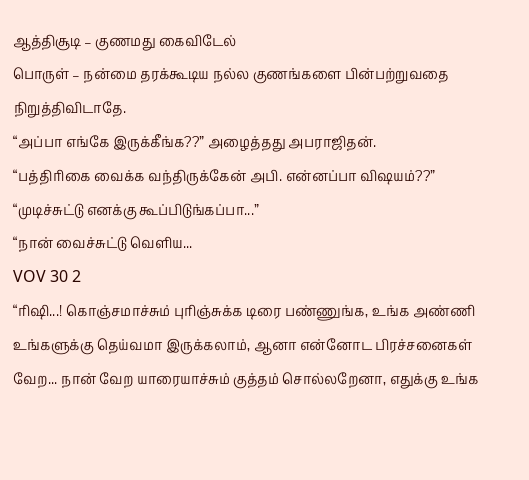ஆத்திசூடி – குணமது கைவிடேல்
பொருள் – நன்மை தரக்கூடிய நல்ல குணங்களை பின்பற்றுவதை நிறுத்திவிடாதே.
“அப்பா எங்கே இருக்கீங்க??” அழைத்தது அபராஜிதன்.
“பத்திரிகை வைக்க வந்திருக்கேன் அபி. என்னப்பா விஷயம்??”
“முடிச்சுட்டு எனக்கு கூப்பிடுங்கப்பா...”
“நான் வைச்சுட்டு வெளிய...
VOV 30 2
“ரிஷி...! கொஞ்சமாச்சும் புரிஞ்சுக்க டிரை பண்ணுங்க, உங்க அண்ணி உங்களுக்கு தெய்வமா இருக்கலாம், ஆனா என்னோட பிரச்சனைகள் வேற... நான் வேற யாரையாச்சும் குத்தம் சொல்லறேனா, எதுக்கு உங்க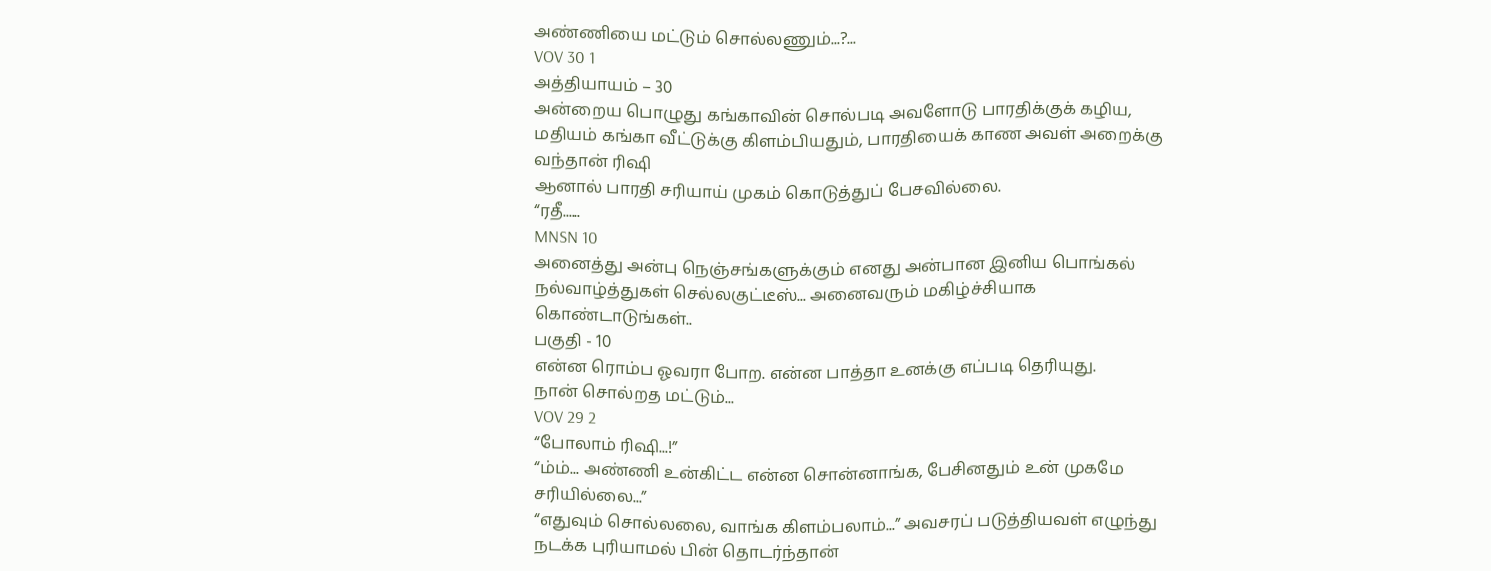அண்ணியை மட்டும் சொல்லணும்...?...
VOV 30 1
அத்தியாயம் – 30
அன்றைய பொழுது கங்காவின் சொல்படி அவளோடு பாரதிக்குக் கழிய, மதியம் கங்கா வீட்டுக்கு கிளம்பியதும், பாரதியைக் காண அவள் அறைக்கு வந்தான் ரிஷி
ஆனால் பாரதி சரியாய் முகம் கொடுத்துப் பேசவில்லை.
“ரதீ......
MNSN 10
அனைத்து அன்பு நெஞ்சங்களுக்கும் எனது அன்பான இனிய பொங்கல் நல்வாழ்த்துகள் செல்லகுட்டீஸ்... அனைவரும் மகிழ்ச்சியாக கொண்டாடுங்கள்..
பகுதி - 10
என்ன ரொம்ப ஓவரா போற. என்ன பாத்தா உனக்கு எப்படி தெரியுது.
நான் சொல்றத மட்டும்...
VOV 29 2
“போலாம் ரிஷி...!”
“ம்ம்... அண்ணி உன்கிட்ட என்ன சொன்னாங்க, பேசினதும் உன் முகமே சரியில்லை...”
“எதுவும் சொல்லலை, வாங்க கிளம்பலாம்...” அவசரப் படுத்தியவள் எழுந்து நடக்க புரியாமல் பின் தொடர்ந்தான்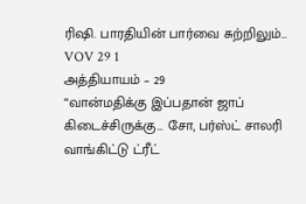ரிஷி. பாரதியின் பார்வை சுற்றிலும்...
VOV 29 1
அத்தியாயம் – 29
“வான்மதிக்கு இப்பதான் ஜாப் கிடைச்சிருக்கு... சோ, பர்ஸ்ட் சாலரி வாங்கிட்டு ட்ரீட்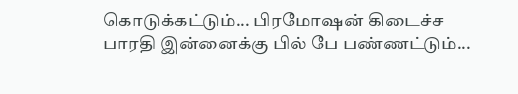கொடுக்கட்டும்... பிரமோஷன் கிடைச்ச பாரதி இன்னைக்கு பில் பே பண்ணட்டும்...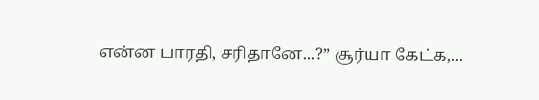என்ன பாரதி, சரிதானே...?” சூர்யா கேட்க,...